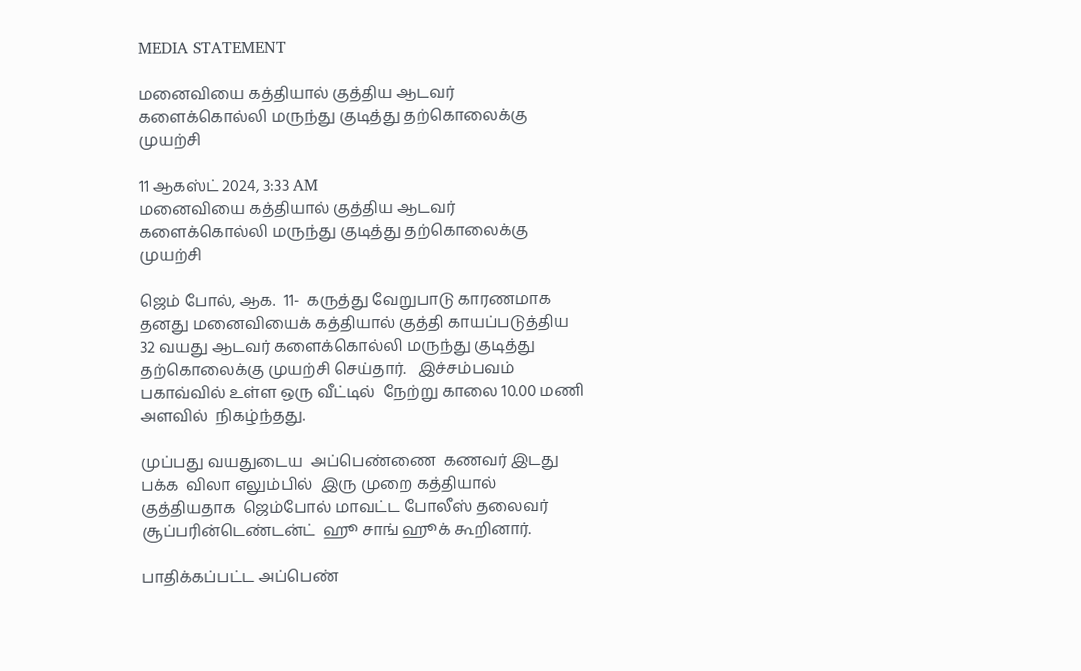MEDIA STATEMENT

மனைவியை கத்தியால் குத்திய ஆடவர் களைக்கொல்லி மருந்து குடித்து தற்கொலைக்கு  முயற்சி

11 ஆகஸ்ட் 2024, 3:33 AM
மனைவியை கத்தியால் குத்திய ஆடவர் களைக்கொல்லி மருந்து குடித்து தற்கொலைக்கு  முயற்சி

ஜெம் போல், ஆக.  11-  கருத்து வேறுபாடு காரணமாக தனது மனைவியைக் கத்தியால் குத்தி காயப்படுத்திய   32 வயது ஆடவர் களைக்கொல்லி மருந்து குடித்து தற்கொலைக்கு முயற்சி செய்தார்.   இச்சம்பவம்  பகாவ்வில் உள்ள ஒரு வீட்டில்  நேற்று காலை 10.00 மணி அளவில்  நிகழ்ந்தது.

முப்பது வயதுடைய  அப்பெண்ணை  கணவர் இடது பக்க  விலா எலும்பில்  இரு முறை கத்தியால் குத்தியதாக  ஜெம்போல் மாவட்ட போலீஸ் தலைவர் சூப்பரின்டெண்டன்ட்  ஹூ சாங் ஹூக் கூறினார்.

பாதிக்கப்பட்ட அப்பெண்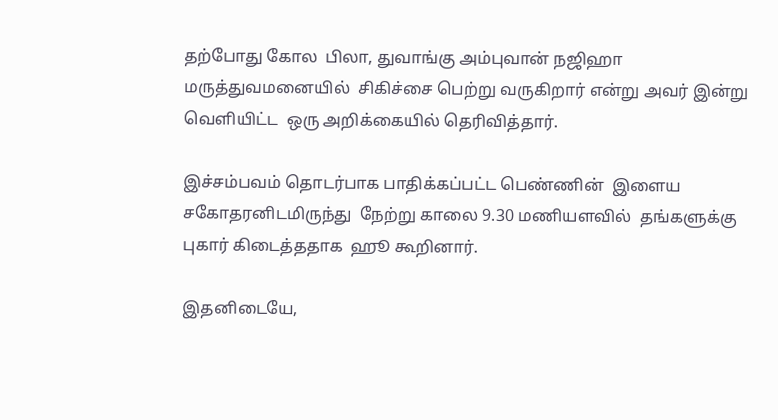தற்போது கோல  பிலா, துவாங்கு அம்புவான் நஜிஹா மருத்துவமனையில்  சிகிச்சை பெற்று வருகிறார் என்று அவர் இன்று வெளியிட்ட  ஒரு அறிக்கையில் தெரிவித்தார்.

இச்சம்பவம் தொடர்பாக பாதிக்கப்பட்ட பெண்ணின்  இளைய சகோதரனிடமிருந்து  நேற்று காலை 9.30 மணியளவில்  தங்களுக்கு புகார் கிடைத்ததாக  ஹூ கூறினார்.

இதனிடையே,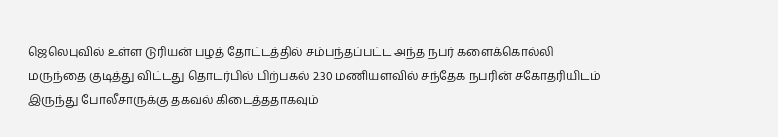ஜெலெபுவில் உள்ள டுரியன் பழத் தோட்டத்தில் சம்பந்தப்பட்ட அந்த நபர் களைக்கொல்லி மருந்தை குடித்து விட்டது தொடர்பில் பிற்பகல் 2.30 மணியளவில் சந்தேக நபரின் சகோதரியிடம் இருந்து போலீசாருக்கு தகவல் கிடைத்ததாகவும்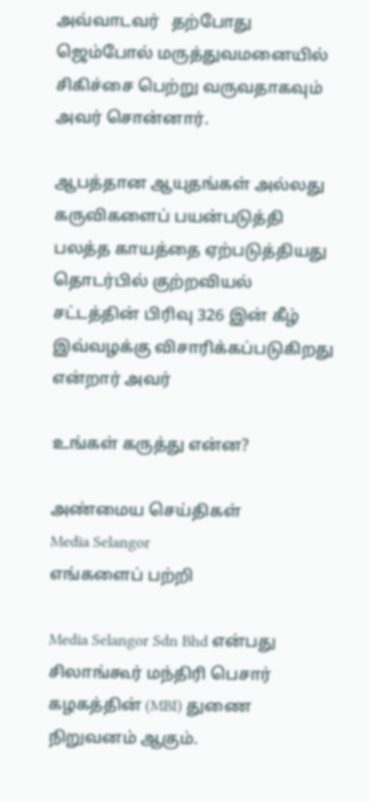அவ்வாடவர்   தற்போது ஜெம்போல் மருத்துவமனையில் சிகிச்சை பெற்று வருவதாகவும் அவர் சொன்னார்.

ஆபத்தான ஆயுதங்கள் அல்லது கருவிகளைப் பயன்படுத்தி பலத்த காயத்தை ஏற்படுத்தியது தொடர்பில் குற்றவியல் சட்டத்தின் பிரிவு 326 இன் கீழ் இவ்வழக்கு விசாரிக்கப்படுகிறது என்றார் அவர்

உங்கள் கருத்து என்ன?

அண்மைய செய்திகள்
Media Selangor
எங்களைப் பற்றி

Media Selangor Sdn Bhd என்பது சிலாங்கூர் மந்திரி பெசார் கழகத்தின் (MBI) துணை நிறுவனம் ஆகும்.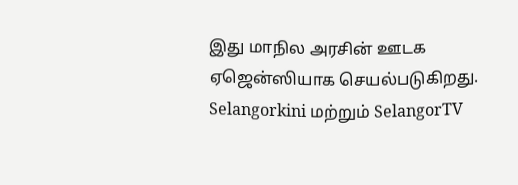இது மாநில அரசின் ஊடக ஏஜென்ஸியாக செயல்படுகிறது. Selangorkini மற்றும் SelangorTV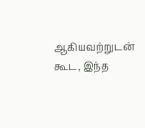ஆகியவற்றுடன் கூட, இந்த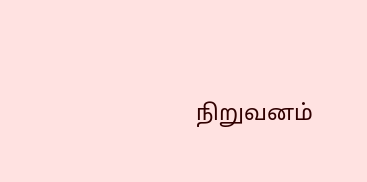நிறுவனம்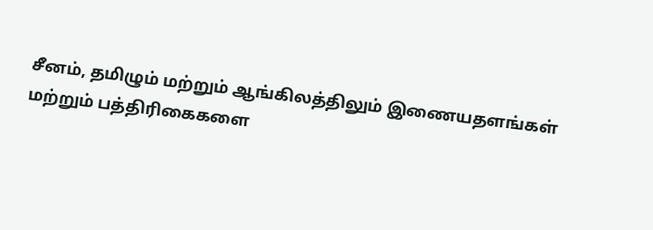சீனம், தமிழும் மற்றும் ஆங்கிலத்திலும் இணையதளங்கள் மற்றும் பத்திரிகைகளை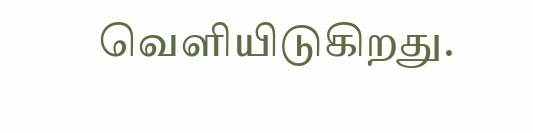வெளியிடுகிறது.